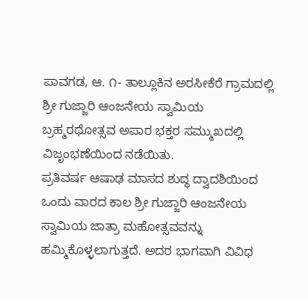ಪಾವಗಡ, ಆ. ೧- ತಾಲ್ಲೂಕಿನ ಅರಸೀಕೆರೆ ಗ್ರಾಮದಲ್ಲಿ ಶ್ರೀ ಗುಜ್ಜಾರಿ ಆಂಜನೇಯ ಸ್ವಾಮಿಯ ಬ್ರಹ್ಮರಥೋತ್ಸವ ಅಪಾರ ಭಕ್ತರ ಸಮ್ಮುಖದಲ್ಲಿ ವಿಜೃಂಭಣೆಯಿಂದ ನಡೆಯಿತು.
ಪ್ರತಿವರ್ಷ ಆಷಾಢ ಮಾಸದ ಶುದ್ಧ ದ್ವಾದಶಿಯಿಂದ ಒಂದು ವಾರದ ಕಾಲ ಶ್ರೀ ಗುಜ್ಜಾರಿ ಆಂಜನೇಯ ಸ್ವಾಮಿಯ ಜಾತ್ರಾ ಮಹೋತ್ಸವವನ್ನು ಹಮ್ಮಿಕೊಳ್ಳಲಾಗುತ್ತದೆ. ಅದರ ಭಾಗವಾಗಿ ವಿವಿಧ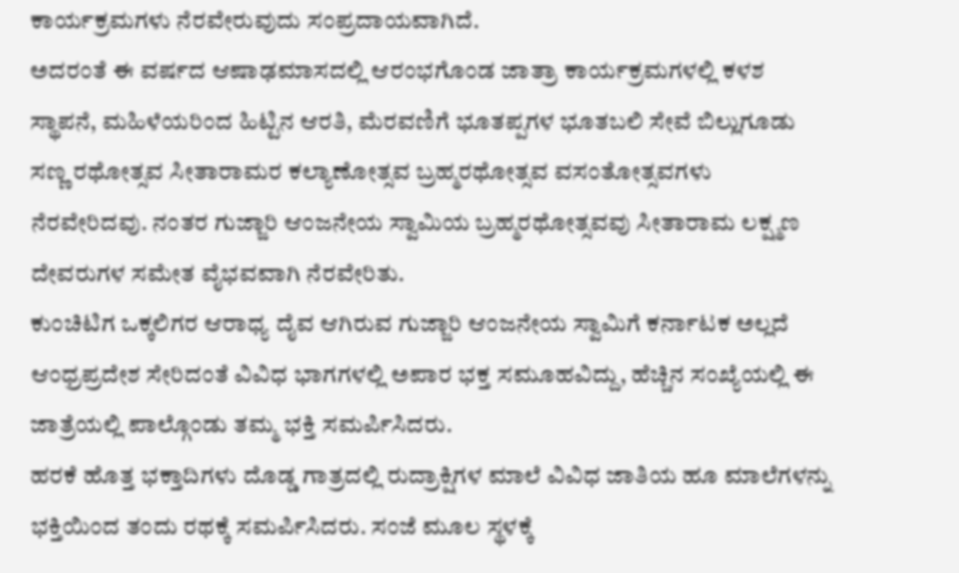ಕಾರ್ಯಕ್ರಮಗಳು ನೆರವೇರುವುದು ಸಂಪ್ರದಾಯವಾಗಿದೆ.
ಅದರಂತೆ ಈ ವರ್ಷದ ಆಷಾಢಮಾಸದಲ್ಲಿ ಆರಂಭಗೊಂಡ ಜಾತ್ರಾ ಕಾರ್ಯಕ್ರಮಗಳಲ್ಲಿ ಕಳಶ ಸ್ಥಾಪನೆ, ಮಹಿಳೆಯರಿಂದ ಹಿಟ್ಟಿನ ಆರತಿ, ಮೆರವಣಿಗೆ ಭೂತಪ್ಪಗಳ ಭೂತಬಲಿ ಸೇವೆ ಬಿಲ್ಲುಗೂಡು ಸಣ್ಣ ರಥೋತ್ಸವ ಸೀತಾರಾಮರ ಕಲ್ಯಾಣೋತ್ಸವ ಬ್ರಹ್ಮರಥೋತ್ಸವ ವಸಂತೋತ್ಸವಗಳು ನೆರವೇರಿದವು. ನಂತರ ಗುಜ್ಜಾರಿ ಆಂಜನೇಯ ಸ್ವಾಮಿಯ ಬ್ರಹ್ಮರಥೋತ್ಸವವು ಸೀತಾರಾಮ ಲಕ್ಷ್ಮಣ ದೇವರುಗಳ ಸಮೇತ ವೈಭವವಾಗಿ ನೆರವೇರಿತು.
ಕುಂಚಿಟಿಗ ಒಕ್ಕಲಿಗರ ಆರಾಧ್ಯ ದೈವ ಆಗಿರುವ ಗುಜ್ಜಾರಿ ಆಂಜನೇಯ ಸ್ವಾಮಿಗೆ ಕರ್ನಾಟಕ ಅಲ್ಲದೆ ಆಂಧ್ರಪ್ರದೇಶ ಸೇರಿದಂತೆ ವಿವಿಧ ಭಾಗಗಳಲ್ಲಿ ಅಪಾರ ಭಕ್ತ ಸಮೂಹವಿದ್ದು, ಹೆಚ್ಚಿನ ಸಂಖ್ಯೆಯಲ್ಲಿ ಈ ಜಾತ್ರೆಯಲ್ಲಿ ಪಾಲ್ಗೊಂಡು ತಮ್ಮ ಭಕ್ತಿ ಸಮರ್ಪಿಸಿದರು.
ಹರಕೆ ಹೊತ್ತ ಭಕ್ತಾದಿಗಳು ದೊಡ್ಡ ಗಾತ್ರದಲ್ಲಿ ರುದ್ರಾಕ್ಷಿಗಳ ಮಾಲೆ ವಿವಿಧ ಜಾತಿಯ ಹೂ ಮಾಲೆಗಳನ್ನು ಭಕ್ತಿಯಿಂದ ತಂದು ರಥಕ್ಕೆ ಸಮರ್ಪಿಸಿದರು. ಸಂಜೆ ಮೂಲ ಸ್ಥಳಕ್ಕೆ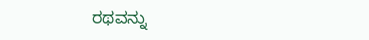ರಥವನ್ನು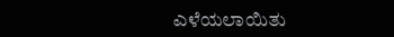ಎಳೆಯಲಾಯಿತು